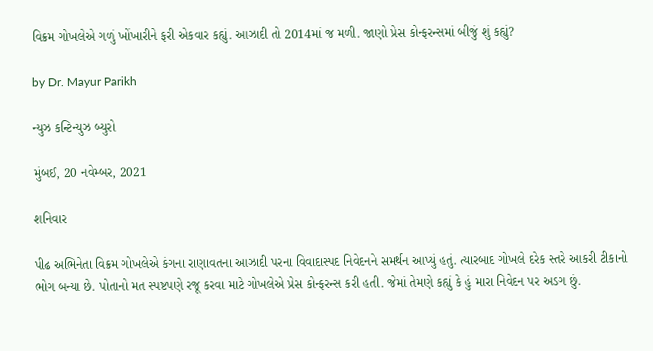વિક્રમ ગોખલેએ ગળું ખોંખારીને ફરી એકવાર કહ્યું. આઝાદી તો 2014માં જ મળી. જાણો પ્રેસ કોન્ફરન્સમાં બીજું શું કહ્યું?

by Dr. Mayur Parikh

ન્યુઝ કન્ટિન્યુઝ બ્યુરો

મુંબઈ, 20 નવેમ્બર, 2021

શનિવાર

પીઢ અભિનેતા વિક્રમ ગોખલેએ કંગના રાણાવતના આઝાદી પરના વિવાદાસ્પદ નિવેદનને સમર્થન આપ્યું હતું. ત્યારબાદ ગોખલે દરેક સ્તરે આકરી ટીકાનો ભોગ બન્યા છે. પોતાનો મત સ્પષ્ટપણે રજૂ કરવા માટે ગોખલેએ પ્રેસ કોન્ફરન્સ કરી હતી. જેમાં તેમણે કહ્યું કે હું મારા નિવેદન પર અડગ છું.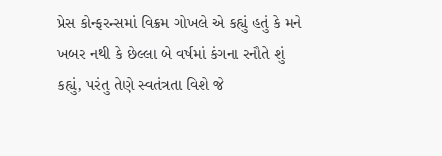પ્રેસ કોન્ફરન્સમાં વિક્રમ ગોખલે એ કહ્યું હતું કે મને ખબર નથી કે છેલ્લા બે વર્ષમાં કંગના રનૌતે શું કહ્યું, પરંતુ તેણે સ્વતંત્રતા વિશે જે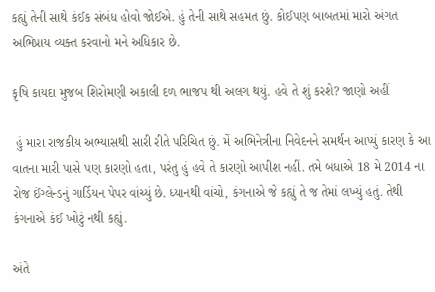કહ્યું તેની સાથે કંઈક સંબંધ હોવો જોઈએ. હું તેની સાથે સહમત છું. કોઈપણ બાબતમાં મારો અંગત અભિપ્રાય વ્યક્ત કરવાનો મને અધિકાર છે.

કૃષિ કાયદા મુજબ શિરોમણી અકાલી દળ ભાજપ થી અલગ થયું. હવે તે શું કરશે? જાણો અહીં

 હું મારા રાજકીય અભ્યાસથી સારી રીતે પરિચિત છું. મેં અભિનેત્રીના નિવેદનને સમર્થન આપ્યું કારણ કે આ વાતના મારી પાસે પણ કારણો હતા, પરંતુ હું હવે તે કારણો આપીશ નહીં. તમે બધાએ 18 મે 2014 ના રોજ ઈંગ્લેન્ડનું ગાર્ડિયન પેપર વાંચ્યું છે. ધ્યાનથી વાંચો, કંગનાએ જે કહ્યું તે જ તેમાં લખ્યું હતું. તેથી કંગનાએ કંઈ ખોટું નથી કહ્યું.

અંતે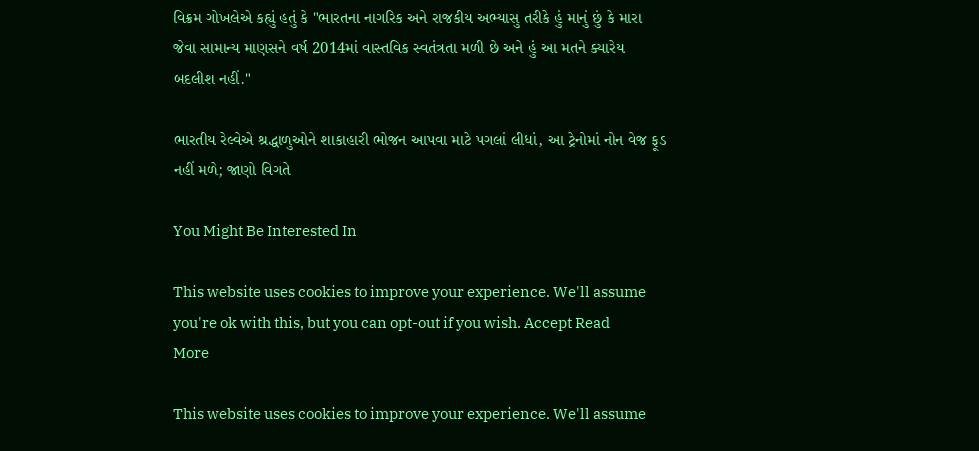વિક્રમ ગોખલેએ કહ્યું હતું કે "ભારતના નાગરિક અને રાજકીય અભ્યાસુ તરીકે હું માનું છું કે મારા જેવા સામાન્ય માણસને વર્ષ 2014માં વાસ્તવિક સ્વતંત્રતા મળી છે અને હું આ મતને ક્યારેય બદલીશ નહીં."

ભારતીય રેલ્વેએ શ્રદ્ધાળુઓને શાકાહારી ભોજન આપવા માટે પગલાં લીધાં, આ ટ્રેનોમાં નોન વેજ ફૂડ નહીં મળે; જાણો વિગતે

You Might Be Interested In

This website uses cookies to improve your experience. We'll assume you're ok with this, but you can opt-out if you wish. Accept Read More

This website uses cookies to improve your experience. We'll assume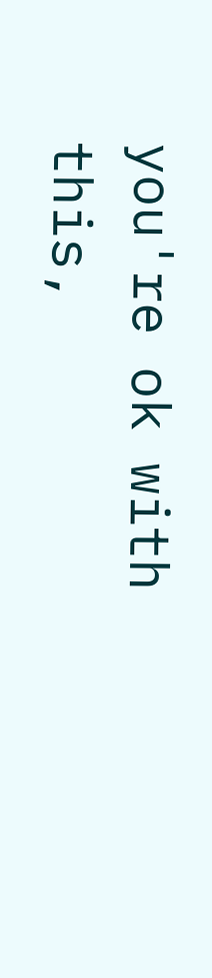you're ok with this,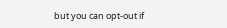but you can opt-out if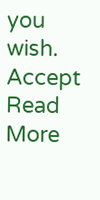you wish. Accept Read More